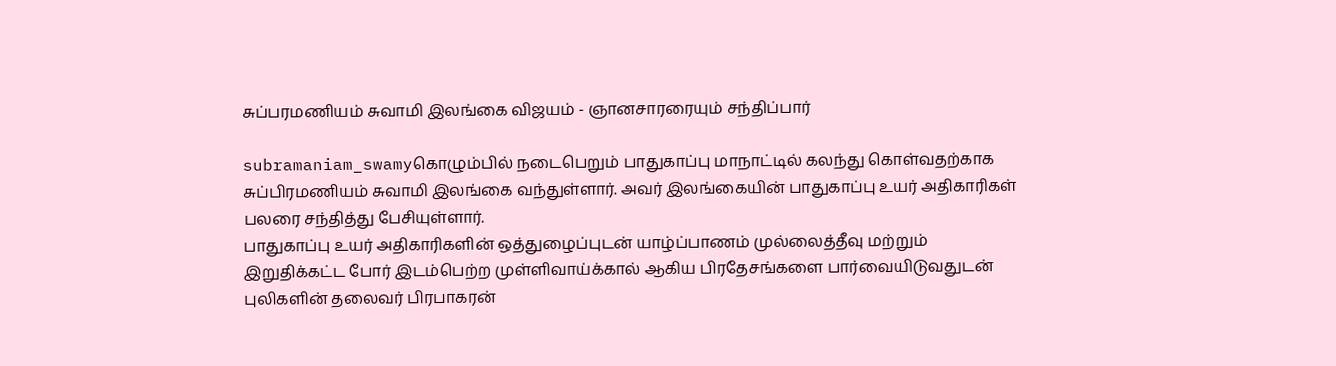சுப்பரமணியம் சுவாமி இலங்கை விஜயம் - ஞானசாரரையும் சந்திப்பார்

subramaniam_swamyகொழும்பில் நடைபெறும் பாதுகாப்பு மாநாட்டில் கலந்து கொள்வதற்காக சுப்பிரமணியம் சுவாமி இலங்கை வந்துள்ளார். அவர் இலங்கையின் பாதுகாப்பு உயர் அதிகாரிகள் பலரை சந்தித்து பேசியுள்ளார்.
பாதுகாப்பு உயர் அதிகாரிகளின் ஒத்துழைப்புடன் யாழ்ப்பாணம் முல்லைத்தீவு மற்றும் இறுதிக்கட்ட போர் இடம்பெற்ற முள்ளிவாய்க்கால் ஆகிய பிரதேசங்களை பார்வையிடுவதுடன் புலிகளின் தலைவர் பிரபாகரன்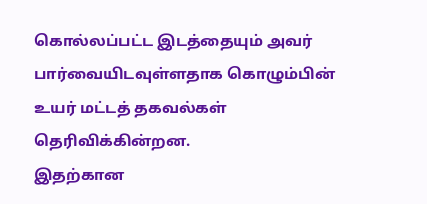கொல்லப்பட்ட இடத்தையும் அவர் பார்வையிடவுள்ளதாக கொழும்பின் உயர் மட்டத் தகவல்கள் தெரிவிக்கின்றன.
இதற்கான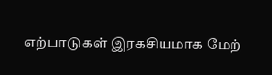எற்பாடுகள் இரகசியமாக மேற்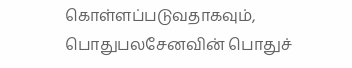கொள்ளப்படுவதாகவும், பொதுபலசேனவின் பொதுச்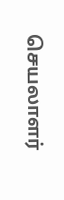செயலாளர்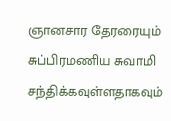ஞானசார தேரரையும் சுப்பிரமணிய சுவாமி சந்திக்கவுள்ளதாகவும்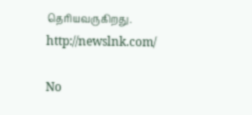தெரியவருகிறது. http://newslnk.com/

No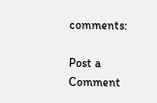comments:

Post a Comment